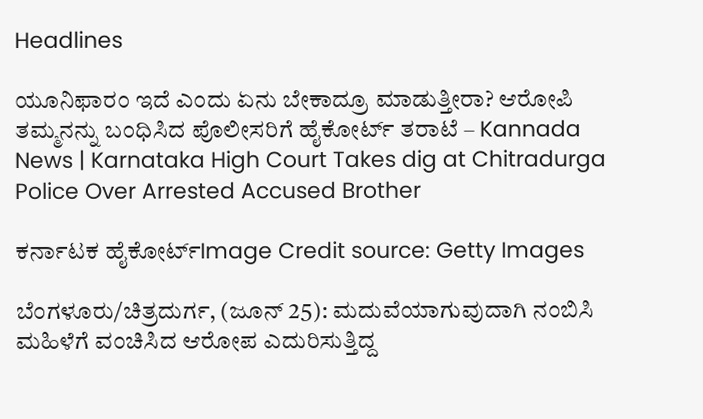Headlines

ಯೂನಿಫಾರಂ ಇದೆ ಎಂದು ಏನು ಬೇಕಾದ್ರೂ ಮಾಡುತ್ತೀರಾ? ಆರೋಪಿ ತಮ್ಮನನ್ನು ಬಂಧಿಸಿದ ಪೊಲೀಸರಿಗೆ ಹೈಕೋರ್ಟ್ ತರಾಟೆ – Kannada News | Karnataka High Court Takes dig at Chitradurga Police Over Arrested Accused Brother

ಕರ್ನಾಟಕ ಹೈಕೋರ್ಟ್Image Credit source: Getty Images

ಬೆಂಗಳೂರು/ಚಿತ್ರದುರ್ಗ, (ಜೂನ್ 25): ಮದುವೆಯಾಗುವುದಾಗಿ ನಂಬಿಸಿ ಮಹಿಳೆಗೆ ವಂಚಿಸಿದ ಆರೋಪ ಎದುರಿಸುತ್ತಿದ್ದ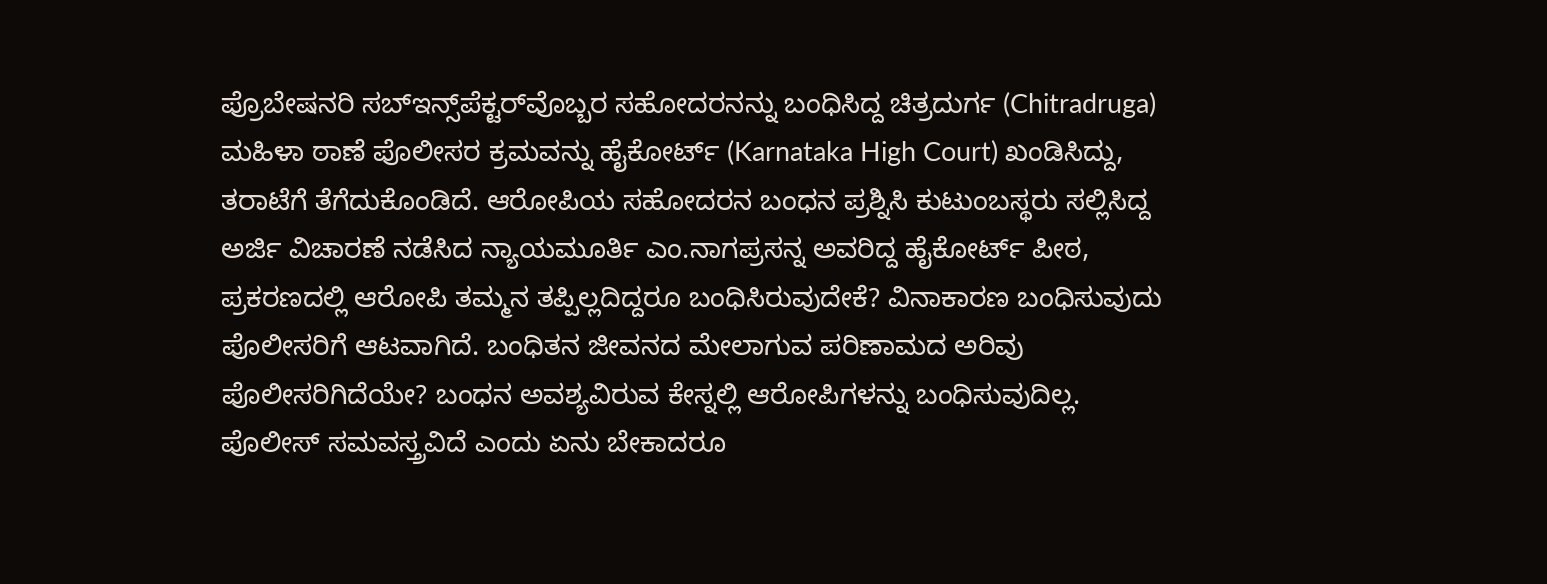ಪ್ರೊಬೇಷನರಿ ಸಬ್ಇನ್ಸ್‌ಪೆಕ್ಟರ್‌ವೊಬ್ಬರ ಸಹೋದರನನ್ನು ಬಂಧಿಸಿದ್ದ ಚಿತ್ರದುರ್ಗ (Chitradruga) ಮಹಿಳಾ ಠಾಣೆ ಪೊಲೀಸರ ಕ್ರಮವನ್ನು ಹೈಕೋರ್ಟ್‌ (Karnataka High Court) ಖಂಡಿಸಿದ್ದು, ತರಾಟೆಗೆ ತೆಗೆದುಕೊಂಡಿದೆ. ಆರೋಪಿಯ ಸಹೋದರನ ಬಂಧನ ಪ್ರಶ್ನಿಸಿ ಕುಟುಂಬಸ್ಥರು ಸಲ್ಲಿಸಿದ್ದ ಅರ್ಜಿ ವಿಚಾರಣೆ ನಡೆಸಿದ ನ್ಯಾಯಮೂರ್ತಿ ಎಂ.ನಾಗಪ್ರಸನ್ನ ಅವರಿದ್ದ ಹೈಕೋರ್ಟ್ ಪೀಠ, ಪ್ರಕರಣದಲ್ಲಿ ಆರೋಪಿ ತಮ್ಮನ ತಪ್ಪಿಲ್ಲದಿದ್ದರೂ ಬಂಧಿಸಿರುವುದೇಕೆ? ವಿನಾಕಾರಣ ಬಂಧಿಸುವುದು ಪೊಲೀಸರಿಗೆ ಆಟವಾಗಿದೆ. ಬಂಧಿತನ ಜೀವನದ ಮೇಲಾಗುವ ಪರಿಣಾಮದ ಅರಿವು ಪೊಲೀಸರಿಗಿದೆಯೇ? ಬಂಧನ ಅವಶ್ಯವಿರುವ ಕೇಸ್ನಲ್ಲಿ ಆರೋಪಿಗಳನ್ನು ಬಂಧಿಸುವುದಿಲ್ಲ. ಪೊಲೀಸ್ ಸಮವಸ್ತ್ರವಿದೆ ಎಂದು ಏನು ಬೇಕಾದರೂ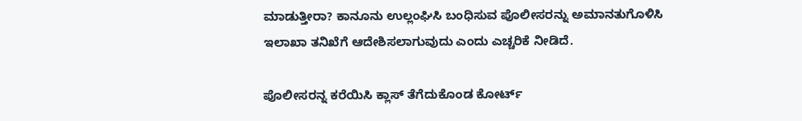ಮಾಡುತ್ತೀರಾ? ಕಾನೂನು ಉಲ್ಲಂಘಿಸಿ ಬಂಧಿಸುವ ಪೊಲೀಸರನ್ನು ಅಮಾನತುಗೊಳಿಸಿ ಇಲಾಖಾ ತನಿಖೆಗೆ ಆದೇಶಿಸಲಾಗುವುದು ಎಂದು ಎಚ್ಚರಿಕೆ ನೀಡಿದೆ.

ಪೊಲೀಸರನ್ನ ಕರೆಯಿಸಿ ಕ್ಲಾಸ್ ತೆಗೆದುಕೊಂಡ ಕೋರ್ಟ್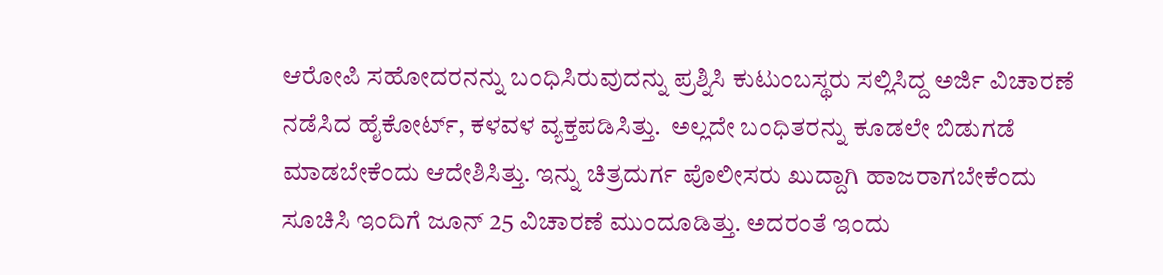ಆರೋಪಿ ಸಹೋದರನನ್ನು ಬಂಧಿಸಿರುವುದನ್ನು ಪ್ರಶ್ನಿಸಿ ಕುಟುಂಬಸ್ಥರು ಸಲ್ಲಿಸಿದ್ದ ಅರ್ಜಿ ವಿಚಾರಣೆ ನಡೆಸಿದ ಹೈಕೋರ್ಟ್, ಕಳವಳ ವ್ಯಕ್ತಪಡಿಸಿತ್ತು.  ಅಲ್ಲದೇ ಬಂಧಿತರನ್ನು ಕೂಡಲೇ ಬಿಡುಗಡೆ ಮಾಡಬೇಕೆಂದು ಆದೇಶಿಸಿತ್ತು. ಇನ್ನು ಚಿತ್ರದುರ್ಗ ಪೊಲೀಸರು ಖುದ್ದಾಗಿ ಹಾಜರಾಗಬೇಕೆಂದು ಸೂಚಿಸಿ ಇಂದಿಗೆ ಜೂನ್ 25 ವಿಚಾರಣೆ ಮುಂದೂಡಿತ್ತು. ಅದರಂತೆ ಇಂದು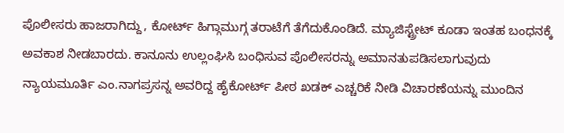ಪೊಲೀಸರು ಹಾಜರಾಗಿದ್ದು, ಕೋರ್ಟ್ ಹಿಗ್ಗಾಮುಗ್ಗ ತರಾಟೆಗೆ ತೆಗೆದುಕೊಂಡಿದೆ. ಮ್ಯಾಜಿಸ್ಟ್ರೇಟ್ ಕೂಡಾ ಇಂತಹ ಬಂಧನಕ್ಕೆ ಅವಕಾಶ ನೀಡಬಾರದು. ಕಾನೂನು ಉಲ್ಲಂಘಿಸಿ ಬಂಧಿಸುವ ಪೊಲೀಸರನ್ನು ಅಮಾನತುಪಡಿಸಲಾಗುವುದು ನ್ಯಾಯಮೂರ್ತಿ ಎಂ.ನಾಗಪ್ರಸನ್ನ ಅವರಿದ್ದ ಹೈಕೋರ್ಟ್ ಪೀಠ ಖಡಕ್ ಎಚ್ಚರಿಕೆ ನೀಡಿ ವಿಚಾರಣೆಯನ್ನು ಮುಂದಿನ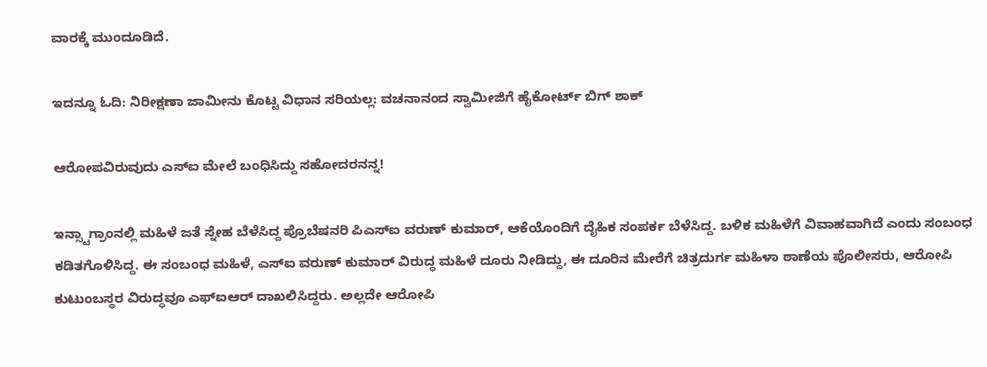ವಾರಕ್ಕೆ ಮುಂದೂಡಿದೆ.

ಇದನ್ನೂ ಓದಿ: ನಿರೀಕ್ಷಣಾ ಜಾಮೀನು ಕೊಟ್ಟ ವಿಧಾನ ಸರಿಯಲ್ಲ: ವಚನಾನಂದ ಸ್ವಾಮೀಜಿಗೆ ಹೈಕೋರ್ಟ್ ಬಿಗ್ ಶಾಕ್

ಆರೋಪವಿರುವುದು ಎಸ್‌ಐ ಮೇಲೆ ಬಂಧಿಸಿದ್ದು ಸಹೋದರನನ್ನ!

ಇನ್ಸ್ಟಾಗ್ರಾಂನಲ್ಲಿ ಮಹಿಳೆ ಜತೆ ಸ್ನೇಹ ಬೆಳೆಸಿದ್ದ ಪ್ರೊಬೆಷನರಿ ಪಿಎಸ್ಐ ವರುಣ್ ಕುಮಾರ್, ಆಕೆಯೊಂದಿಗೆ ದೈಹಿಕ ಸಂಪರ್ಕ ಬೆಳೆಸಿದ್ದ. ಬಳಿಕ ಮಹಿಳೆಗೆ ವಿವಾಹವಾಗಿದೆ ಎಂದು ಸಂಬಂಧ ಕಡಿತಗೊಳಿಸಿದ್ದ. ಈ ಸಂಬಂಧ ಮಹಿಳೆ, ಎಸ್‌ಐ ವರುಣ್ ಕುಮಾರ್ ವಿರುದ್ಧ ಮಹಿಳೆ ದೂರು ನೀಡಿದ್ದು, ಈ ದೂರಿನ ಮೇರೆಗೆ ಚಿತ್ರದುರ್ಗ ಮಹಿಳಾ ಠಾಣೆಯ ಪೊಲೀಸರು, ಆರೋಪಿ ಕುಟುಂಬಸ್ಥರ ವಿರುದ್ಧವೂ ಎಫ್‌ಐಆರ್ ದಾಖಲಿಸಿದ್ದರು. ಅಲ್ಲದೇ ಆರೋಪಿ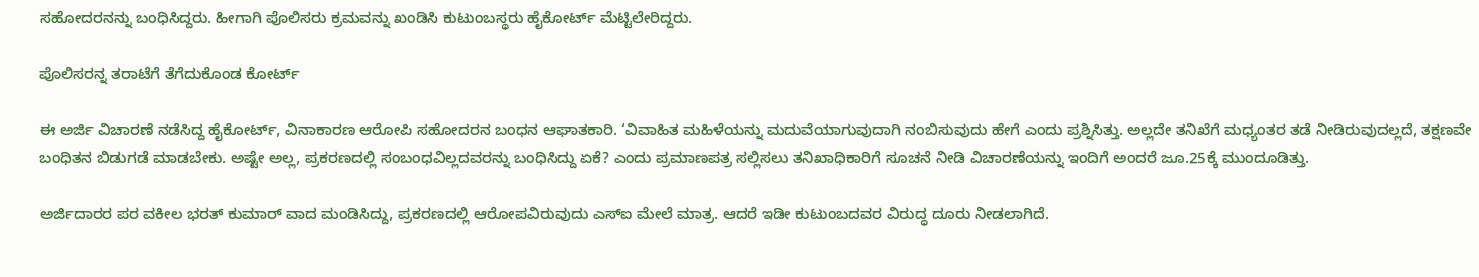ಸಹೋದರನನ್ನು ಬಂಧಿಸಿದ್ದರು. ಹೀಗಾಗಿ ಪೊಲಿಸರು ಕ್ರಮವನ್ನು ಖಂಡಿಸಿ ಕುಟುಂಬಸ್ಥರು ಹೈಕೋರ್ಟ್ ಮೆಟ್ಟಿಲೇರಿದ್ದರು.

ಪೊಲಿಸರನ್ನ ತರಾಟೆಗೆ ತೆಗೆದುಕೊಂಡ ಕೋರ್ಟ್

ಈ ಅರ್ಜಿ ವಿಚಾರಣೆ ನಡೆಸಿದ್ದ ಹೈಕೋರ್ಟ್, ವಿನಾಕಾರಣ ಆರೋಪಿ ಸಹೋದರನ ಬಂಧನ ಆಘಾತಕಾರಿ. ‘ವಿವಾಹಿತ ಮಹಿಳೆಯನ್ನು ಮದುವೆಯಾಗುವುದಾಗಿ ನಂಬಿಸುವುದು ಹೇಗೆ ಎಂದು ಪ್ರಶ್ನಿಸಿತ್ತು. ಅಲ್ಲದೇ ತನಿಖೆಗೆ ಮಧ್ಯಂತರ ತಡೆ ನೀಡಿರುವುದಲ್ಲದೆ, ತಕ್ಷಣವೇ ಬಂಧಿತನ ಬಿಡುಗಡೆ ಮಾಡಬೇಕು. ಅಷ್ಟೇ ಅಲ್ಲ, ಪ್ರಕರಣದಲ್ಲಿ ಸಂಬಂಧವಿಲ್ಲದವರನ್ನು ಬಂಧಿಸಿದ್ದು ಏಕೆ? ಎಂದು ಪ್ರಮಾಣಪತ್ರ ಸಲ್ಲಿಸಲು ತನಿಖಾಧಿಕಾರಿಗೆ ಸೂಚನೆ ನೀಡಿ ವಿಚಾರಣೆಯನ್ನು ಇಂದಿಗೆ ಅಂದರೆ ಜೂ.25ಕ್ಕೆ ಮುಂದೂಡಿತ್ತು.

ಅರ್ಜಿದಾರರ ಪರ ವಕೀಲ ಭರತ್‌ ಕುಮಾರ್‌ ವಾದ ಮಂಡಿಸಿದ್ದು, ಪ್ರಕರಣದಲ್ಲಿ ಆರೋಪವಿರುವುದು ಎಸ್‌ಐ ಮೇಲೆ ಮಾತ್ರ. ಆದರೆ ಇಡೀ ಕುಟುಂಬದವರ ವಿರುದ್ಧ ದೂರು ನೀಡಲಾಗಿದೆ.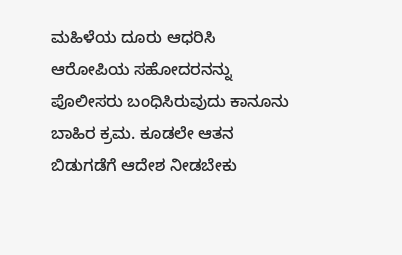ಮಹಿಳೆಯ ದೂರು ಆಧರಿಸಿ ಆರೋಪಿಯ ಸಹೋದರನನ್ನು ಪೊಲೀಸರು ಬಂಧಿಸಿರುವುದು ಕಾನೂನು ಬಾಹಿರ ಕ್ರಮ. ಕೂಡಲೇ ಆತನ ಬಿಡುಗಡೆಗೆ ಆದೇಶ ನೀಡಬೇಕು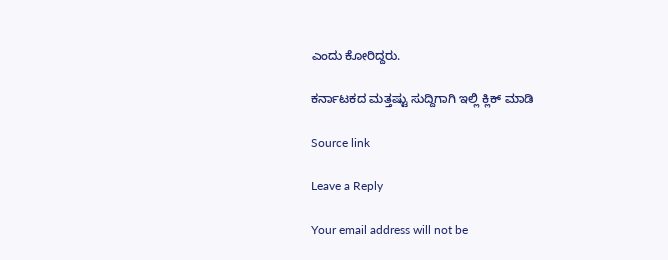ಎಂದು ಕೋರಿದ್ದರು.

ಕರ್ನಾಟಕದ ಮತ್ತಷ್ಟು ಸುದ್ದಿಗಾಗಿ ಇಲ್ಲಿ ಕ್ಲಿಕ್ ಮಾಡಿ

Source link

Leave a Reply

Your email address will not be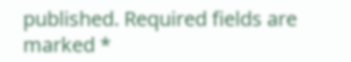published. Required fields are marked *